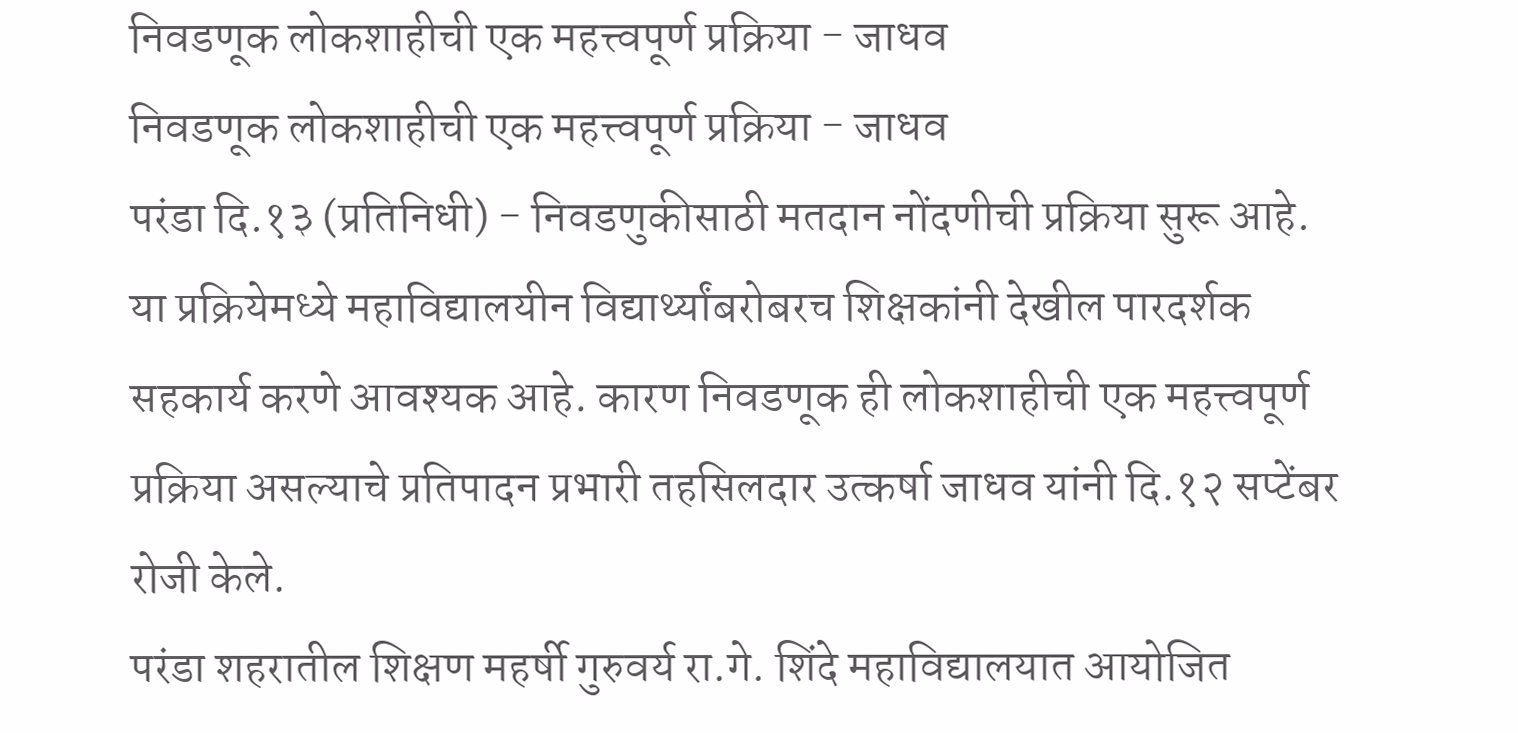निवडणूक लोकशाहीची एक महत्त्वपूर्ण प्रक्रिया - जाधव
निवडणूक लोकशाहीची एक महत्त्वपूर्ण प्रक्रिया - जाधव
परंडा दि.१३ (प्रतिनिधी) - निवडणुकीसाठी मतदान नोंदणीची प्रक्रिया सुरू आहे. या प्रक्रियेमध्ये महाविद्यालयीन विद्यार्थ्यांबरोबरच शिक्षकांनी देखील पारदर्शक सहकार्य करणे आवश्यक आहे. कारण निवडणूक ही लोकशाहीची एक महत्त्वपूर्ण प्रक्रिया असल्याचे प्रतिपादन प्रभारी तहसिलदार उत्कर्षा जाधव यांनी दि.१२ सप्टेंबर रोजी केले.
परंडा शहरातील शिक्षण महर्षी गुरुवर्य रा.गे. शिंदे महाविद्यालयात आयोजित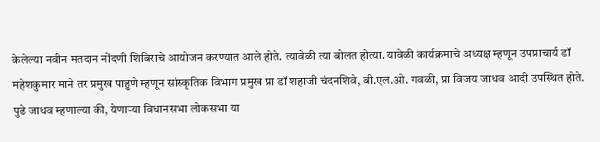केलेल्या नवीन मतदान नोंदणी शिबिराचे आयोजन करण्यात आले होते. त्यावेळी त्या बोलत होत्या. यावेळी कार्यक्रमाचे अध्यक्ष म्हणून उपप्राचार्य डॉ महेशकुमार माने तर प्रमुख पाहुणे म्हणून सांस्कृतिक विभाग प्रमुख प्रा डॉ शहाजी चंदनशिवे, बी.एल.ओ. गवळी, प्रा विजय जाधव आदी उपस्थित होते. पुढे जाधव म्हणाल्या की, येणाऱ्या विधानसभा लोकसभा या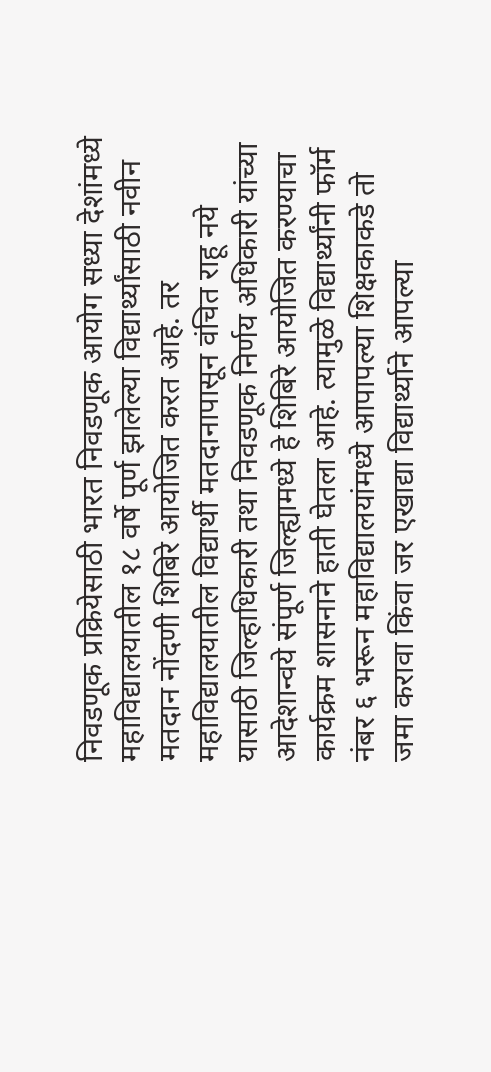निवडणूक प्रक्रियेसाठी भारत निवडणूक आयोग सध्या देशांमध्ये महाविद्यालयातील १८ वर्षे पूर्ण झालेल्या विद्यार्थ्यांसाठी नवीन मतदान नोंदणी शिबिरे आयोजित करत आहे. तर महाविद्यालयातील विद्यार्थी मतदानापासून वंचित राहू नये यासाठी जिल्हाधिकारी तथा निवडणूक निर्णय अधिकारी यांच्या आदेशान्वये संपूर्ण जिल्ह्यामध्ये हे शिबिरे आयोजित करण्याचा कार्यक्रम शासनाने हाती घेतला आहे. त्यामुळे विद्यार्थ्यांनी फॉर्म नंबर ६ भरून महाविद्यालयांमध्ये आपापल्या शिक्षकाकडे तो जमा करावा किंवा जर एखाद्या विद्यार्थ्याने आपल्या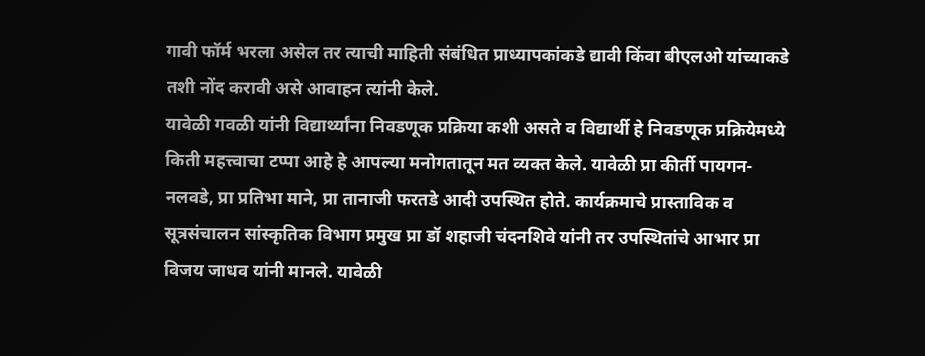गावी फॉर्म भरला असेल तर त्याची माहिती संबंधित प्राध्यापकांकडे द्यावी किंवा बीएलओ यांच्याकडे तशी नोंद करावी असे आवाहन त्यांनी केले.
यावेळी गवळी यांनी विद्यार्थ्यांना निवडणूक प्रक्रिया कशी असते व विद्यार्थी हे निवडणूक प्रक्रियेमध्ये किती महत्त्वाचा टप्पा आहे हे आपल्या मनोगतातून मत व्यक्त केले. यावेळी प्रा कीर्ती पायगन-नलवडे, प्रा प्रतिभा माने, प्रा तानाजी फरतडे आदी उपस्थित होते. कार्यक्रमाचे प्रास्ताविक व सूत्रसंचालन सांस्कृतिक विभाग प्रमुख प्रा डॉ शहाजी चंदनशिवे यांनी तर उपस्थितांचे आभार प्रा विजय जाधव यांनी मानले. यावेळी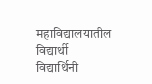महाविद्यालयातील विद्यार्थी विद्यार्थिनी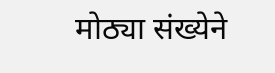मोठ्या संख्येने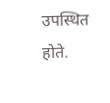उपस्थित होते.